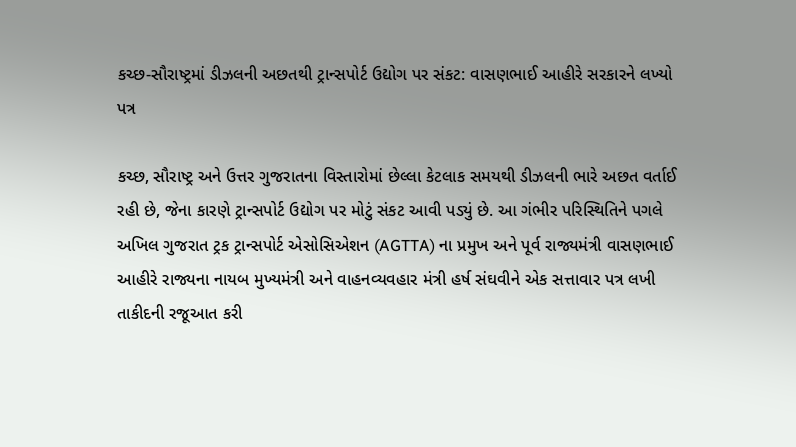કચ્છ-સૌરાષ્ટ્રમાં ડીઝલની અછતથી ટ્રાન્સપોર્ટ ઉદ્યોગ પર સંકટ: વાસણભાઈ આહીરે સરકારને લખ્યો પત્ર

કચ્છ, સૌરાષ્ટ્ર અને ઉત્તર ગુજરાતના વિસ્તારોમાં છેલ્લા કેટલાક સમયથી ડીઝલની ભારે અછત વર્તાઈ રહી છે, જેના કારણે ટ્રાન્સપોર્ટ ઉદ્યોગ પર મોટું સંકટ આવી પડ્યું છે. આ ગંભીર પરિસ્થિતિને પગલે અખિલ ગુજરાત ટ્રક ટ્રાન્સપોર્ટ એસોસિએશન (AGTTA) ના પ્રમુખ અને પૂર્વ રાજ્યમંત્રી વાસણભાઈ આહીરે રાજ્યના નાયબ મુખ્યમંત્રી અને વાહનવ્યવહાર મંત્રી હર્ષ સંઘવીને એક સત્તાવાર પત્ર લખી તાકીદની રજૂઆત કરી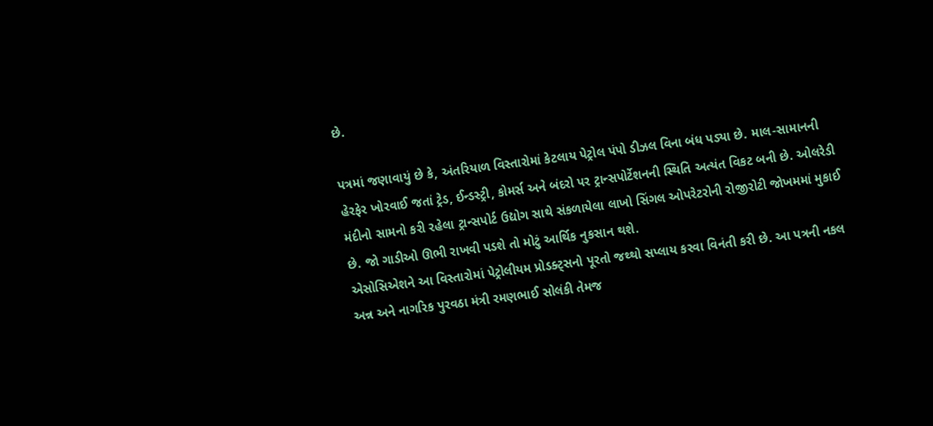છે.

પત્રમાં જણાવાયું છે કે, અંતરિયાળ વિસ્તારોમાં કેટલાય પેટ્રોલ પંપો ડીઝલ વિના બંધ પડ્યા છે. માલ-સામાનની હેરફેર ખોરવાઈ જતાં ટ્રેડ, ઈન્ડસ્ટ્રી, કોમર્સ અને બંદરો પર ટ્રાન્સપોર્ટેશનની સ્થિતિ અત્યંત વિકટ બની છે. ઓલરેડી મંદીનો સામનો કરી રહેલા ટ્રાન્સપોર્ટ ઉદ્યોગ સાથે સંકળાયેલા લાખો સિંગલ ઓપરેટરોની રોજીરોટી જોખમમાં મુકાઈ છે. જો ગાડીઓ ઊભી રાખવી પડશે તો મોટું આર્થિક નુકસાન થશે.
એસોસિએશને આ વિસ્તારોમાં પેટ્રોલીયમ પ્રોડક્ટ્સનો પૂરતો જથ્થો સપ્લાય કરવા વિનંતી કરી છે. આ પત્રની નકલ અન્ન અને નાગરિક પુરવઠા મંત્રી રમણભાઈ સોલંકી તેમજ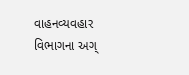વાહનવ્યવહાર વિભાગના અગ્